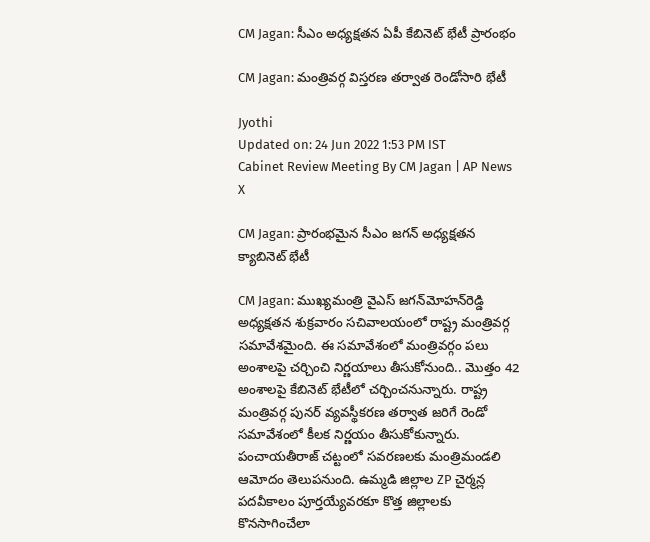CM Jagan: సీఎం అధ్యక్షతన ఏపీ కేబినెట్‌ భేటీ ప్రారంభం

CM Jagan: మంత్రివర్గ విస్తరణ తర్వాత రెండోసారి భేటీ

Jyothi
Updated on: 24 Jun 2022 1:53 PM IST
Cabinet Review Meeting By CM Jagan | AP News
X

CM Jagan: ప్రారంభమైన సీఎం జగన్ అధ్యక్షతన క్యాబినెట్ భేటీ

CM Jagan: ముఖ్యమంత్రి వైఎస్‌ జగన్‌మోహన్‌రెడ్డి అధ్యక్షతన శుక్రవారం సచివాలయంలో రాష్ట్ర మంత్రివర్గ సమావేశమైంది. ఈ సమావేశంలో మంత్రివర్గం పలు అంశాలపై చర్చించి నిర్ణయాలు తీసుకోనుంది.. మొత్తం 42 అంశాలపై కేబినెట్‌ భేటీలో చర్చించనున్నారు. రాష్ట్ర మంత్రివర్గ పునర్ వ్యవస్థీకరణ తర్వాత జరిగే రెండో సమావేశంలో కీలక నిర్ణయం తీసుకోకున్నారు. పంచాయతీరాజ్ చట్టంలో సవరణలకు మంత్రిమండలి ఆమోదం తెలుపనుంది. ఉమ్మడి జిల్లాల ZP చైర్మన్ల పదవీకాలం పూర్తయ్యేవరకూ కొత్త జిల్లాలకు కొనసాగించేలా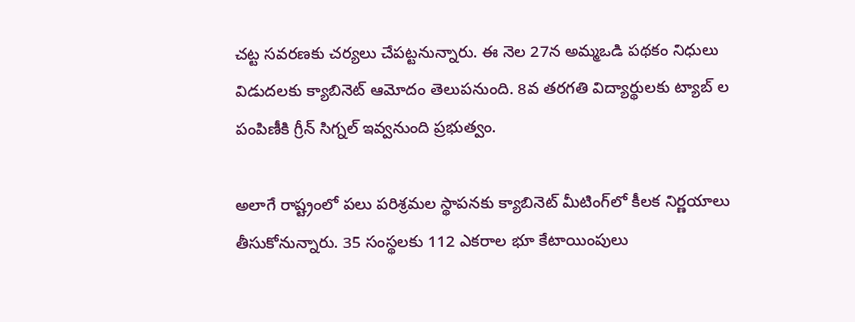చట్ట సవరణకు చర్యలు చేపట్టనున్నారు. ఈ నెల 27న అమ్మఒడి పథకం నిధులు విడుదలకు క్యాబినెట్ ఆమోదం తెలుపనుంది. 8వ తరగతి విద్యార్థులకు ట్యాబ్ ల పంపిణీకి గ్రీన్ సిగ్నల్ ఇవ్వనుంది ప్రభుత్వం.

అలాగే రాష్ట్రంలో పలు పరిశ్రమల స్థాపనకు క్యాబినెట్ మీటింగ్‌లో కీలక నిర్ణయాలు తీసుకోనున్నారు. 35 సంస్థలకు 112 ఎకరాల భూ కేటాయింపులు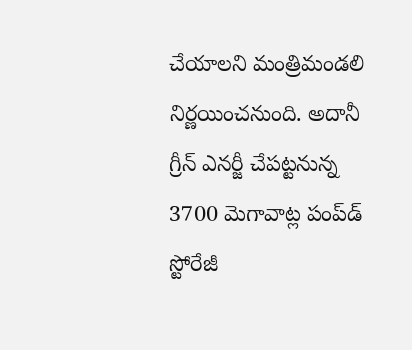చేయాలని మంత్రిమండలి నిర్ణయించనుంది. అదానీ గ్రీన్‌ ఎనర్జీ చేపట్టనున్న 3700 మెగావాట్ల పంప్‌డ్‌ స్టోరేజీ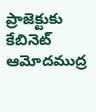ప్రాజెక్టుకు కేబినెట్ ఆమోదముద్ర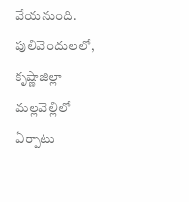వేయనుంది. పులివెందులలో, కృష్ణాజిల్లా మల్లవెల్లిలో ఏర్పాటు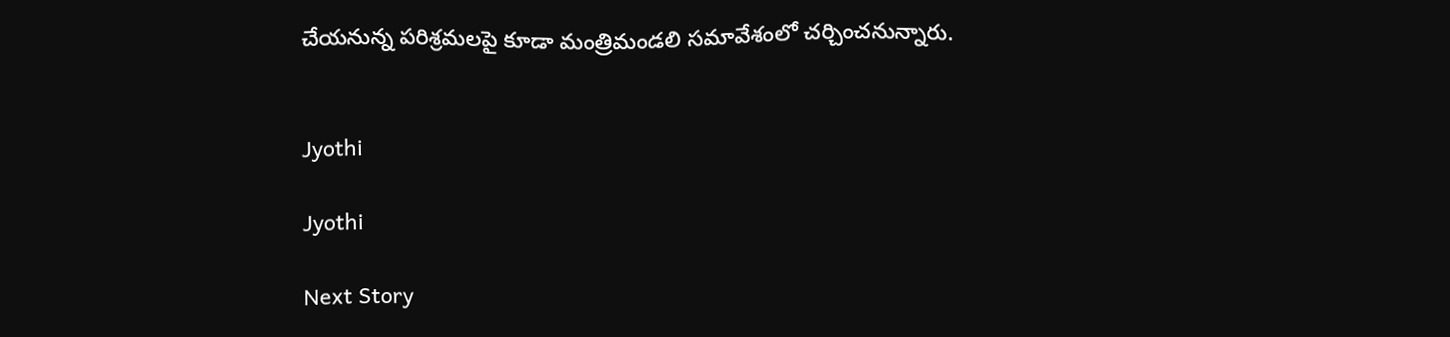చేయనున్న పరిశ్రమలపై కూడా మంత్రిమండలి సమావేశంలో చర్చించనున్నారు.


Jyothi

Jyothi

Next Story